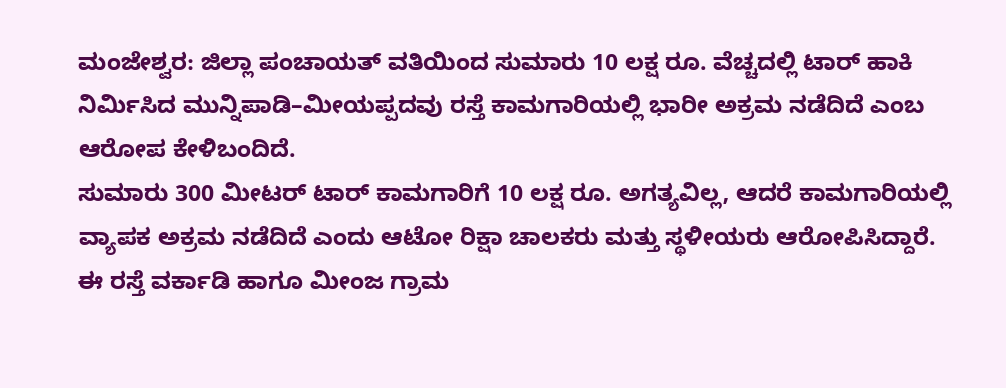ಮಂಜೇಶ್ವರ: ಜಿಲ್ಲಾ ಪಂಚಾಯತ್ ವತಿಯಿಂದ ಸುಮಾರು 10 ಲಕ್ಷ ರೂ. ವೆಚ್ಚದಲ್ಲಿ ಟಾರ್ ಹಾಕಿ ನಿರ್ಮಿಸಿದ ಮುನ್ನಿಪಾಡಿ–ಮೀಯಪ್ಪದವು ರಸ್ತೆ ಕಾಮಗಾರಿಯಲ್ಲಿ ಭಾರೀ ಅಕ್ರಮ ನಡೆದಿದೆ ಎಂಬ ಆರೋಪ ಕೇಳಿಬಂದಿದೆ.
ಸುಮಾರು 300 ಮೀಟರ್ ಟಾರ್ ಕಾಮಗಾರಿಗೆ 10 ಲಕ್ಷ ರೂ. ಅಗತ್ಯವಿಲ್ಲ, ಆದರೆ ಕಾಮಗಾರಿಯಲ್ಲಿ ವ್ಯಾಪಕ ಅಕ್ರಮ ನಡೆದಿದೆ ಎಂದು ಆಟೋ ರಿಕ್ಷಾ ಚಾಲಕರು ಮತ್ತು ಸ್ಥಳೀಯರು ಆರೋಪಿಸಿದ್ದಾರೆ.
ಈ ರಸ್ತೆ ವರ್ಕಾಡಿ ಹಾಗೂ ಮೀಂಜ ಗ್ರಾಮ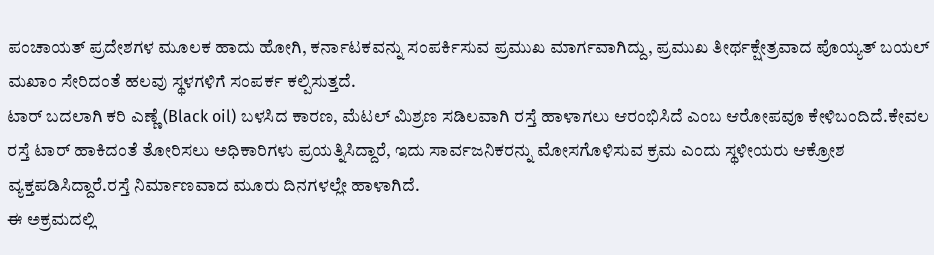ಪಂಚಾಯತ್ ಪ್ರದೇಶಗಳ ಮೂಲಕ ಹಾದು ಹೋಗಿ, ಕರ್ನಾಟಕವನ್ನು ಸಂಪರ್ಕಿಸುವ ಪ್ರಮುಖ ಮಾರ್ಗವಾಗಿದ್ದು, ಪ್ರಮುಖ ತೀರ್ಥಕ್ಷೇತ್ರವಾದ ಪೊಯ್ಯತ್ ಬಯಲ್ ಮಖಾಂ ಸೇರಿದಂತೆ ಹಲವು ಸ್ಥಳಗಳಿಗೆ ಸಂಪರ್ಕ ಕಲ್ಪಿಸುತ್ತದೆ.
ಟಾರ್ ಬದಲಾಗಿ ಕರಿ ಎಣ್ಣೆ (Black oil) ಬಳಸಿದ ಕಾರಣ, ಮೆಟಲ್ ಮಿಶ್ರಣ ಸಡಿಲವಾಗಿ ರಸ್ತೆ ಹಾಳಾಗಲು ಆರಂಭಿಸಿದೆ ಎಂಬ ಆರೋಪವೂ ಕೇಳಿಬಂದಿದೆ.ಕೇವಲ ರಸ್ತೆ ಟಾರ್ ಹಾಕಿದಂತೆ ತೋರಿಸಲು ಅಧಿಕಾರಿಗಳು ಪ್ರಯತ್ನಿಸಿದ್ದಾರೆ, ಇದು ಸಾರ್ವಜನಿಕರನ್ನು ಮೋಸಗೊಳಿಸುವ ಕ್ರಮ ಎಂದು ಸ್ಥಳೀಯರು ಆಕ್ರೋಶ ವ್ಯಕ್ತಪಡಿಸಿದ್ದಾರೆ.ರಸ್ತೆ ನಿರ್ಮಾಣವಾದ ಮೂರು ದಿನಗಳಲ್ಲೇ ಹಾಳಾಗಿದೆ.
ಈ ಅಕ್ರಮದಲ್ಲಿ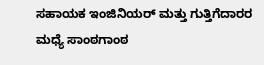ಸಹಾಯಕ ಇಂಜಿನಿಯರ್ ಮತ್ತು ಗುತ್ತಿಗೆದಾರರ ಮಧ್ಯೆ ಸಾಂಠಗಾಂಠ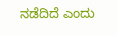ನಡೆದಿದೆ ಎಂದು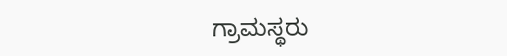ಗ್ರಾಮಸ್ಥರು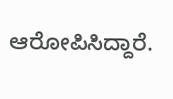ಆರೋಪಿಸಿದ್ದಾರೆ.